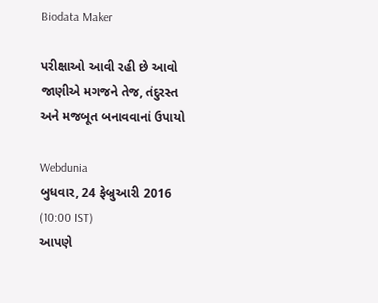Biodata Maker

પરીક્ષાઓ આવી રહી છે આવો જાણીએ મગજને તેજ, તંદુરસ્ત અને મજબૂત બનાવવાનાં ઉપાયો

Webdunia
બુધવાર, 24 ફેબ્રુઆરી 2016 (10:00 IST)
આપણે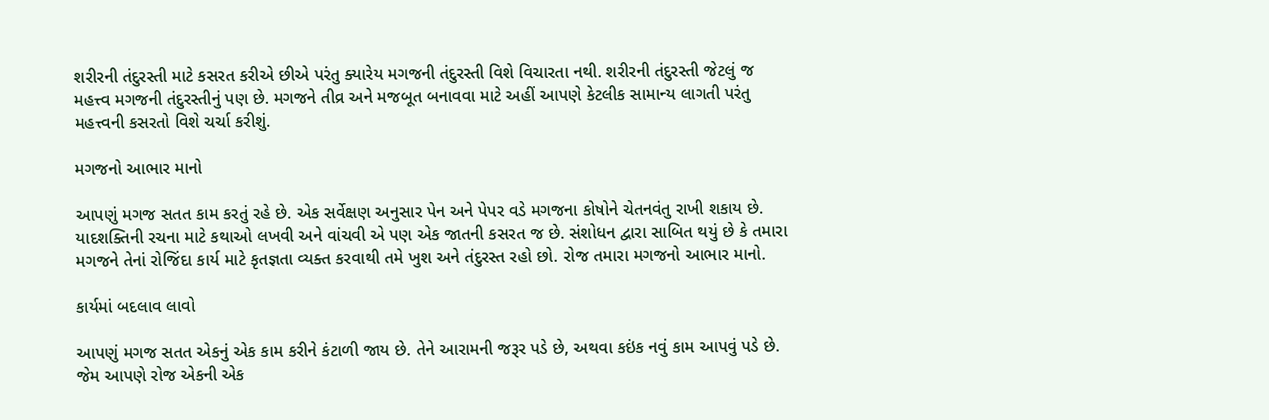શરીરની તંદુરસ્તી માટે કસરત કરીએ છીએ પરંતુ ક્યારેય મગજની તંદુરસ્તી વિશે વિચારતા નથી. શરીરની તંદુરસ્તી જેટલું જ મહત્ત્વ મગજની તંદુરસ્તીનું પણ છે. મગજને તીવ્ર અને મજબૂત બનાવવા માટે અહીં આપણે કેટલીક સામાન્ય લાગતી પરંતુ મહત્ત્વની કસરતો વિશે ચર્ચા કરીશું.

મગજનો આભાર માનો

આપણું મગજ સતત કામ કરતું રહે છે. એક સર્વેક્ષણ અનુસાર પેન અને પેપર વડે મગજના કોષોને ચેતનવંતુ રાખી શકાય છે. યાદશક્તિની રચના માટે કથાઓ લખવી અને વાંચવી એ પણ એક જાતની કસરત જ છે. સંશોધન દ્વારા સાબિત થયું છે કે તમારા મગજને તેનાં રોજિંદા કાર્ય માટે કૃતજ્ઞતા વ્યક્ત કરવાથી તમે ખુશ અને તંદુરસ્ત રહો છો. રોજ તમારા મગજનો આભાર માનો.

કાર્યમાં બદલાવ લાવો

આપણું મગજ સતત એકનું એક કામ કરીને કંટાળી જાય છે. તેને આરામની જરૂર પડે છે, અથવા કઇંક નવું કામ આપવું પડે છે. જેમ આપણે રોજ એકની એક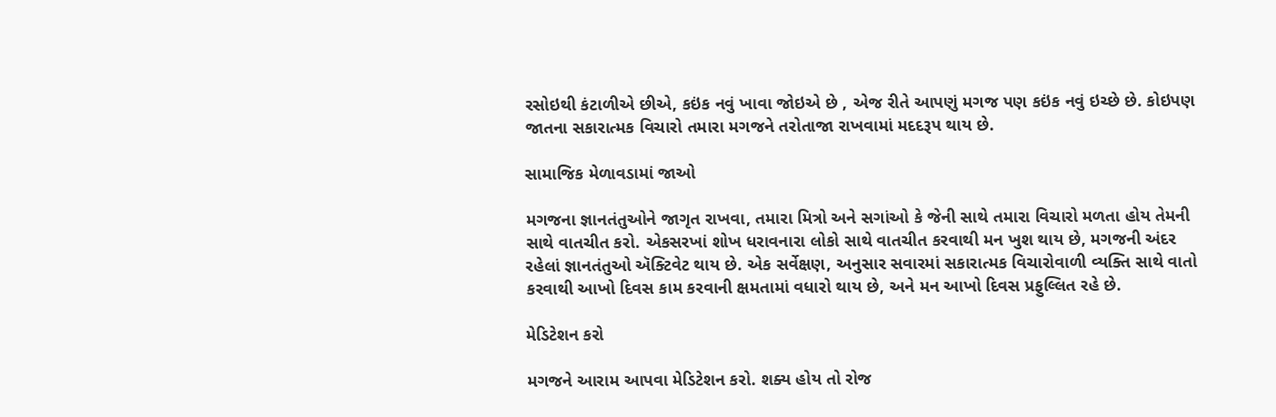રસોઇથી કંટાળીએ છીએ, કઇંક નવું ખાવા જોઇએ છે , એજ રીતે આપણું મગજ પણ કઇંક નવું ઇચ્છે છે. કોઇપણ જાતના સકારાત્મક વિચારો તમારા મગજને તરોતાજા રાખવામાં મદદરૂપ થાય છે.

સામાજિક મેળાવડામાં જાઓ

મગજના જ્ઞાનતંતુઓને જાગૃત રાખવા, તમારા મિત્રો અને સગાંઓ કે જેની સાથે તમારા વિચારો મળતા હોય તેમની સાથે વાતચીત કરો. એકસરખાં શોખ ધરાવનારા લોકો સાથે વાતચીત કરવાથી મન ખુશ થાય છે, મગજની અંદર રહેલાં જ્ઞાનતંતુઓ ઍક્ટિવેટ થાય છે. એક સર્વેક્ષણ, અનુસાર સવારમાં સકારાત્મક વિચારોવાળી વ્યક્તિ સાથે વાતો કરવાથી આખો દિવસ કામ કરવાની ક્ષમતામાં વધારો થાય છે, અને મન આખો દિવસ પ્રફુલ્લિત રહે છે.

મેડિટેશન કરો

મગજને આરામ આપવા મેડિટેશન કરો. શક્ય હોય તો રોજ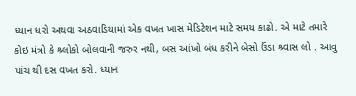ધ્યાન ધરો અથવા અઠવાડિયામાં એક વખત ખાસ મેડિટેશન માટે સમય કાઢો. એ માટે તમારે કોઇ મંત્રો કે શ્ર્લોકો બોલવાની જરુર નથી, બસ આંખો બંધ કરીને બેસો ઉંડા શ્ર્વાસ લો . આવુ પાંચ થી દસ વખત કરો. ધ્યાન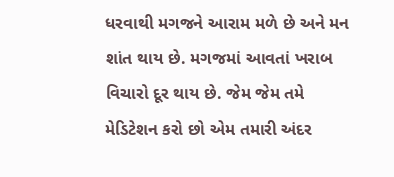ધરવાથી મગજને આરામ મળે છે અને મન શાંત થાય છે. મગજમાં આવતાં ખરાબ વિચારો દૂર થાય છે. જેમ જેમ તમે મેડિટેશન કરો છો એમ તમારી અંદર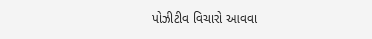પોઝીટીવ વિચારો આવવા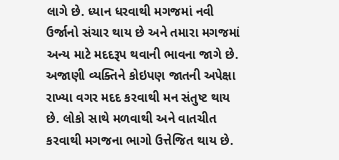લાગે છે. ધ્યાન ધરવાથી મગજમાં નવી ઉર્જાનો સંચાર થાય છે અને તમારા મગજમાં અન્ય માટે મદદરૂપ થવાની ભાવના જાગે છે. અજાણી વ્યક્તિને કોઇપણ જાતની અપેક્ષા રાખ્યા વગર મદદ કરવાથી મન સંતુષ્ટ થાય છે. લોકો સાથે મળવાથી અને વાતચીત કરવાથી મગજના ભાગો ઉત્તેજિત થાય છે.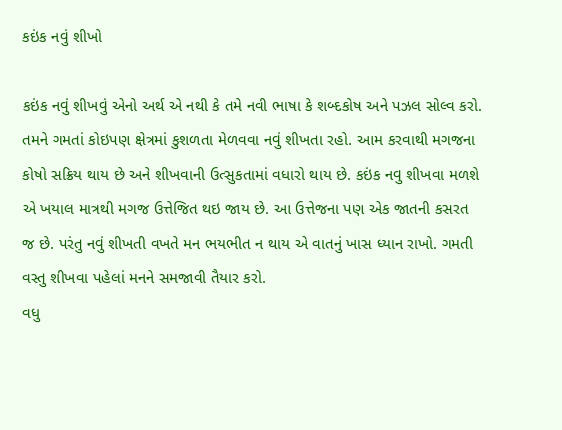કઇંક નવું શીખો

કઇંક નવું શીખવું એનો અર્થ એ નથી કે તમે નવી ભાષા કે શબ્દકોષ અને પઝલ સોલ્વ કરો. તમને ગમતાં કોઇપણ ક્ષેત્રમાં કુશળતા મેળવવા નવું શીખતા રહો. આમ કરવાથી મગજના કોષો સક્રિય થાય છે અને શીખવાની ઉત્સુકતામાં વધારો થાય છે. કઇંક નવુ શીખવા મળશે એ ખયાલ માત્રથી મગજ ઉત્તેજિત થઇ જાય છે. આ ઉત્તેજના પણ એક જાતની કસરત જ છે. પરંતુ નવું શીખતી વખતે મન ભયભીત ન થાય એ વાતનું ખાસ ધ્યાન રાખો. ગમતી વસ્તુ શીખવા પહેલાં મનને સમજાવી તૈયાર કરો.
વધુ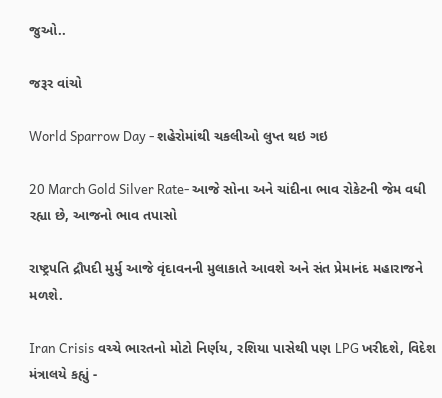જુઓ..

જરૂર વાંચો

World Sparrow Day - શહેરોમાંથી ચકલીઓ લુપ્ત થઇ ગઇ

20 March Gold Silver Rate- આજે સોના અને ચાંદીના ભાવ રોકેટની જેમ વધી રહ્યા છે, આજનો ભાવ તપાસો

રાષ્ટ્રપતિ દ્રૌપદી મુર્મુ આજે વૃંદાવનની મુલાકાતે આવશે અને સંત પ્રેમાનંદ મહારાજને મળશે.

Iran Crisis વચ્ચે ભારતનો મોટો નિર્ણય, રશિયા પાસેથી પણ LPG ખરીદશે, વિદેશ મંત્રાલયે કહ્યું -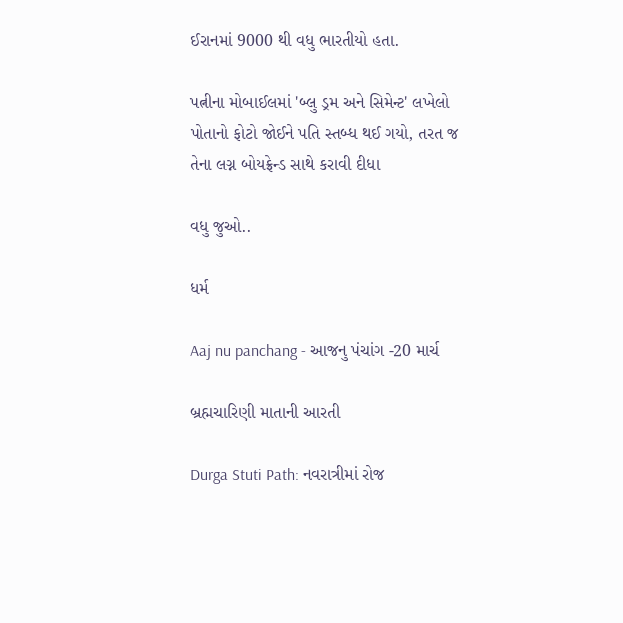ઈરાનમાં 9000 થી વધુ ભારતીયો હતા.

પત્નીના મોબાઈલમાં 'બ્લુ ડ્રમ અને સિમેન્ટ' લખેલો પોતાનો ફોટો જોઈને પતિ સ્તબ્ધ થઈ ગયો, તરત જ તેના લગ્ન બોયફ્રેન્ડ સાથે કરાવી દીધા

વધુ જુઓ..

ધર્મ

Aaj nu panchang - આજનુ પંચાંગ -20 માર્ચ

બ્રહ્મચારિણી માતાની આરતી

Durga Stuti Path: નવરાત્રીમાં રોજ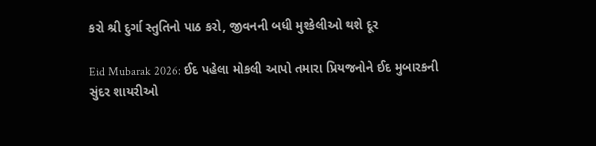કરો શ્રી દુર્ગા સ્તુતિનો પાઠ કરો, જીવનની બધી મુશ્કેલીઓ થશે દૂર

Eid Mubarak 2026: ઈદ પહેલા મોકલી આપો તમારા પ્રિયજનોને ઈદ મુબારકની સુંદર શાયરીઓ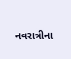નવરાત્રીના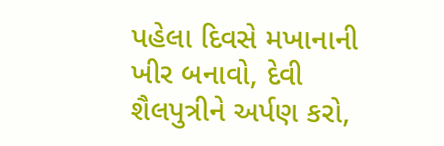પહેલા દિવસે મખાનાની ખીર બનાવો, દેવી શૈલપુત્રીને અર્પણ કરો,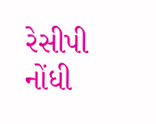રેસીપી નોંધી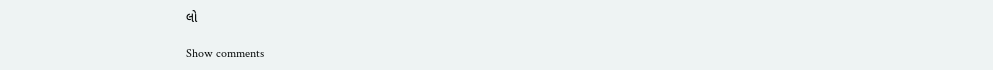લો

Show comments